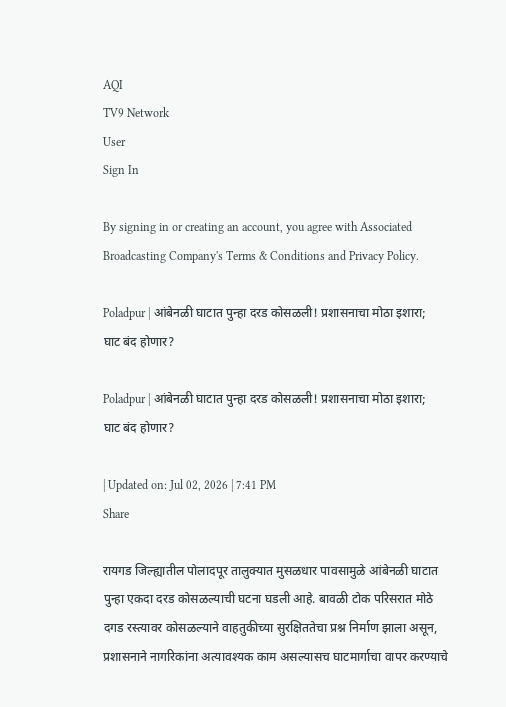AQI
TV9 Network
User
Sign In

By signing in or creating an account, you agree with Associated Broadcasting Company's Terms & Conditions and Privacy Policy.

Poladpur | आंबेनळी घाटात पुन्हा दरड कोसळली! प्रशासनाचा मोठा इशारा; घाट बंद होणार?

Poladpur | आंबेनळी घाटात पुन्हा दरड कोसळली! प्रशासनाचा मोठा इशारा; घाट बंद होणार?

| Updated on: Jul 02, 2026 | 7:41 PM
Share

रायगड जिल्ह्यातील पोलादपूर तालुक्यात मुसळधार पावसामुळे आंबेनळी घाटात पुन्हा एकदा दरड कोसळल्याची घटना घडली आहे. बावळी टोक परिसरात मोठे दगड रस्त्यावर कोसळल्याने वाहतुकीच्या सुरक्षिततेचा प्रश्न निर्माण झाला असून, प्रशासनाने नागरिकांना अत्यावश्यक काम असल्यासच घाटमार्गाचा वापर करण्याचे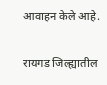आवाहन केले आहे.

रायगड जिल्ह्यातील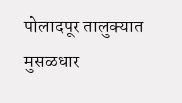पोलादपूर तालुक्यात मुसळधार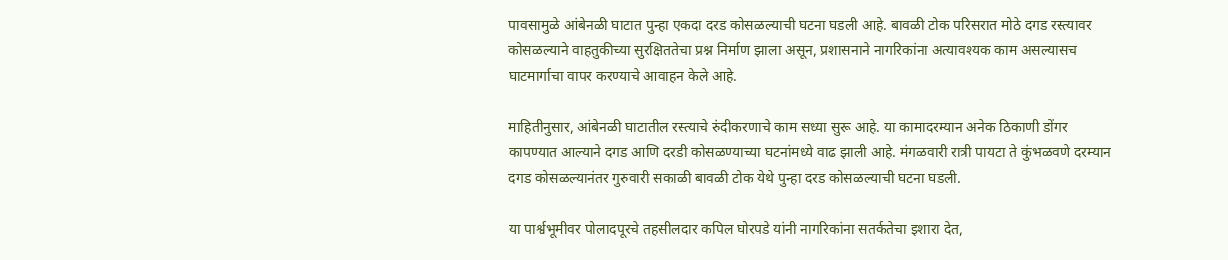पावसामुळे आंबेनळी घाटात पुन्हा एकदा दरड कोसळल्याची घटना घडली आहे. बावळी टोक परिसरात मोठे दगड रस्त्यावर कोसळल्याने वाहतुकीच्या सुरक्षिततेचा प्रश्न निर्माण झाला असून, प्रशासनाने नागरिकांना अत्यावश्यक काम असल्यासच घाटमार्गाचा वापर करण्याचे आवाहन केले आहे.

माहितीनुसार, आंबेनळी घाटातील रस्त्याचे रुंदीकरणाचे काम सध्या सुरू आहे. या कामादरम्यान अनेक ठिकाणी डोंगर कापण्यात आल्याने दगड आणि दरडी कोसळण्याच्या घटनांमध्ये वाढ झाली आहे. मंगळवारी रात्री पायटा ते कुंभळवणे दरम्यान दगड कोसळल्यानंतर गुरुवारी सकाळी बावळी टोक येथे पुन्हा दरड कोसळल्याची घटना घडली.

या पार्श्वभूमीवर पोलादपूरचे तहसीलदार कपिल घोरपडे यांनी नागरिकांना सतर्कतेचा इशारा देत,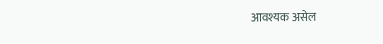आवश्यक असेल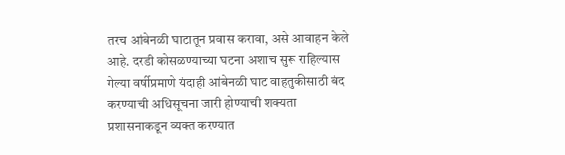तरच आंबेनळी घाटातून प्रवास करावा, असे आवाहन केले आहे. दरडी कोसळण्याच्या घटना अशाच सुरू राहिल्यास गेल्या वर्षीप्रमाणे यंदाही आंबेनळी घाट वाहतुकीसाठी बंद करण्याची अधिसूचना जारी होण्याची शक्यता प्रशासनाकडून व्यक्त करण्यात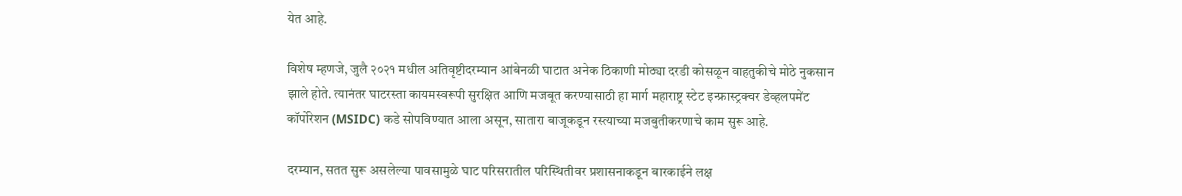येत आहे.

विशेष म्हणजे, जुलै २०२१ मधील अतिवृष्टीदरम्यान आंबेनळी घाटात अनेक ठिकाणी मोठ्या दरडी कोसळून वाहतुकीचे मोठे नुकसान झाले होते. त्यानंतर घाटरस्ता कायमस्वरूपी सुरक्षित आणि मजबूत करण्यासाठी हा मार्ग महाराष्ट्र स्टेट इन्फ्रास्ट्रक्चर डेव्हलपमेंट कॉर्पोरेशन (MSIDC) कडे सोपविण्यात आला असून, सातारा बाजूकडून रस्त्याच्या मजबुतीकरणाचे काम सुरू आहे.

दरम्यान, सतत सुरू असलेल्या पावसामुळे घाट परिसरातील परिस्थितीवर प्रशासनाकडून बारकाईने लक्ष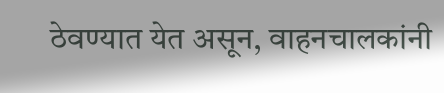ठेवण्यात येत असून, वाहनचालकांनी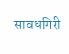सावधगिरी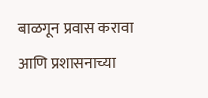बाळगून प्रवास करावा आणि प्रशासनाच्या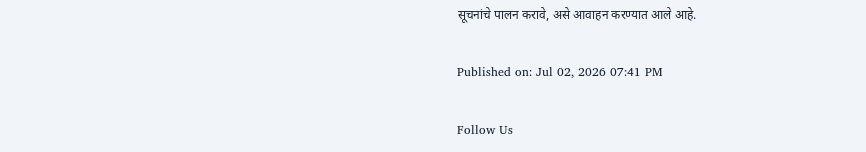सूचनांचे पालन करावे, असे आवाहन करण्यात आले आहे.

Published on: Jul 02, 2026 07:41 PM

Follow Us